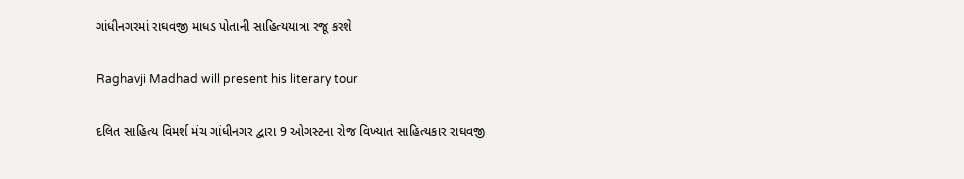ગાંધીનગરમાં રાઘવજી માધડ પોતાની સાહિત્યયાત્રા રજૂ કરશે

Raghavji Madhad will present his literary tour

દલિત સાહિત્ય વિમર્શ મંચ ગાંધીનગર દ્વારા 9 ઓગસ્ટના રોજ વિખ્યાત સાહિત્યકાર રાઘવજી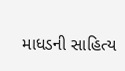માધડની સાહિત્ય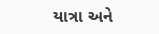યાત્રા અને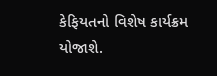કેફિયતનો વિશેષ કાર્યક્રમ યોજાશે.